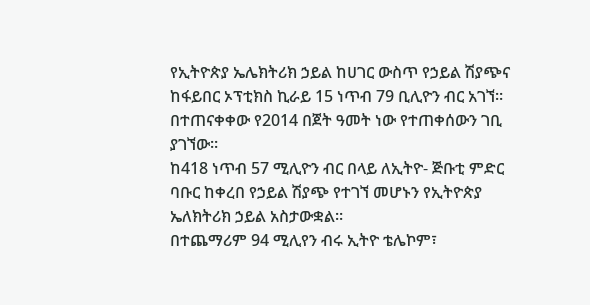የኢትዮጵያ ኤሌክትሪክ ኃይል ከሀገር ውስጥ የኃይል ሽያጭና ከፋይበር ኦፕቲክስ ኪራይ 15 ነጥብ 79 ቢሊዮን ብር አገኘ። በተጠናቀቀው የ2014 በጀት ዓመት ነው የተጠቀሰውን ገቢ ያገኘው።
ከ418 ነጥብ 57 ሚሊዮን ብር በላይ ለኢትዮ- ጅቡቲ ምድር ባቡር ከቀረበ የኃይል ሽያጭ የተገኘ መሆኑን የኢትዮጵያ ኤለክትሪክ ኃይል አስታውቋል።
በተጨማሪም 94 ሚሊየን ብሩ ኢትዮ ቴሌኮም፣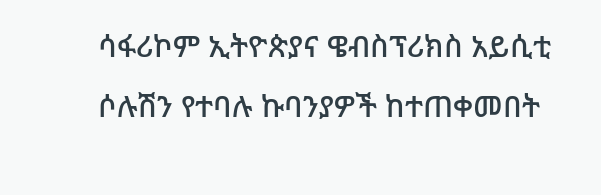ሳፋሪኮም ኢትዮጵያና ዌብስፕሪክስ አይሲቲ ሶሉሽን የተባሉ ኩባንያዎች ከተጠቀመበት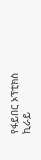የፋይበር ኦፕቲክስ ኪራይ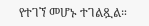የተገኘ መሆኑ ተገልጿል።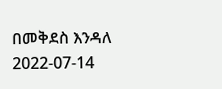በመቅደስ እንዳለ
2022-07-14